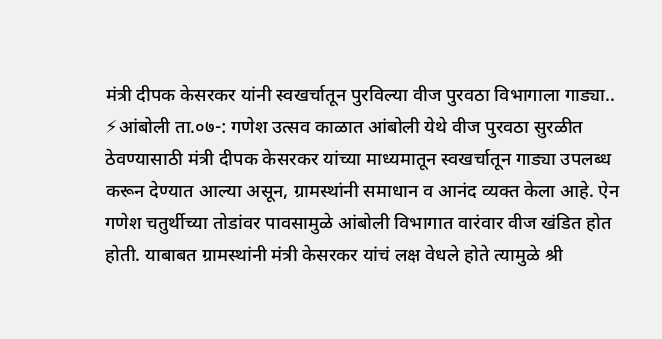मंत्री दीपक केसरकर यांनी स्वखर्चातून पुरविल्या वीज पुरवठा विभागाला गाड्या..
⚡आंबोली ता.०७-: गणेश उत्सव काळात आंबोली येथे वीज पुरवठा सुरळीत ठेवण्यासाठी मंत्री दीपक केसरकर यांच्या माध्यमातून स्वखर्चातून गाड्या उपलब्ध करून देण्यात आल्या असून, ग्रामस्थांनी समाधान व आनंद व्यक्त केला आहे. ऐन गणेश चतुर्थीच्या तोडांवर पावसामुळे आंबोली विभागात वारंवार वीज खंडित होत होती. याबाबत ग्रामस्थांनी मंत्री केसरकर यांचं लक्ष वेधले होते त्यामुळे श्री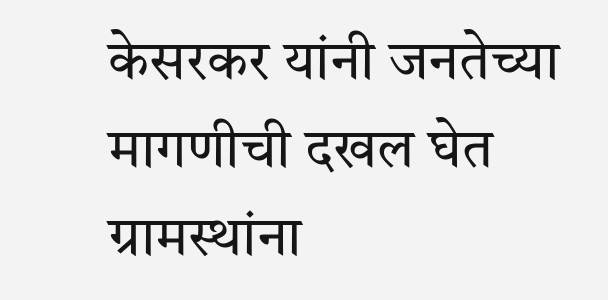केसरकर यांनी जनतेच्या मागणीची दखल घेत ग्रामस्थांना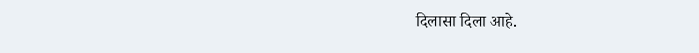दिलासा दिला आहे.